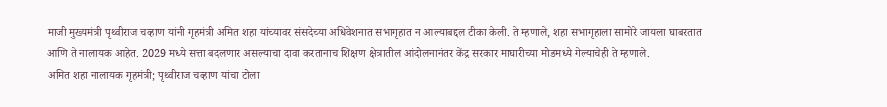माजी मुख्यमंत्री पृथ्वीराज चव्हाण यांनी गृहमंत्री अमित शहा यांच्यावर संसदेच्या अधिवेशनात सभागृहात न आल्याबद्दल टीका केली. ते म्हणाले, शहा सभागृहाला सामोरे जायला घाबरतात आणि ते नालायक आहेत. 2029 मध्ये सत्ता बदलणार असल्याचा दावा करतानाच शिक्षण क्षेत्रातील आंदोलनानंतर केंद्र सरकार माघारीच्या मोडमध्ये गेल्याचेही ते म्हणाले.
अमित शहा नालायक गृहमंत्री; पृथ्वीराज चव्हाण यांचा टोला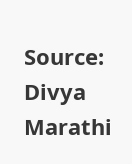Source: Divya Marathi